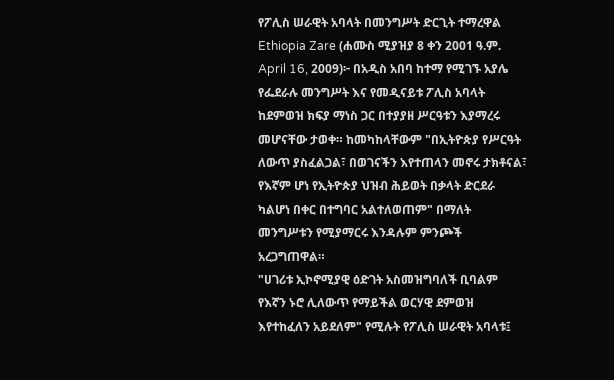የፖሊስ ሠራዊት አባላት በመንግሥት ድርጊት ተማረዋል
Ethiopia Zare (ሐሙስ ሚያዝያ 8 ቀን 2001 ዓ.ም. April 16, 2009)፦ በአዲስ አበባ ከተማ የሚገኙ አያሌ የፌደራሉ መንግሥት እና የመዲናይቱ ፖሊስ አባላት ከደምወዝ ክፍያ ማነስ ጋር በተያያዘ ሥርዓቱን እያማረሩ መሆናቸው ታወቀ። ከመካከላቸውም "በኢትዮጵያ የሥርዓት ለውጥ ያስፈልጋል፣ በወገናችን እየተጠላን መኖሩ ታክቶናል፣ የእኛም ሆነ የኢትዮጵያ ህዝብ ሕይወት በቃላት ድርደራ ካልሆነ በቀር በተግባር አልተለወጠም" በማለት መንግሥቱን የሚያማርሩ እንዳሉም ምንጮች አረጋግጠዋል።
"ሀገሪቱ ኢኮኖሚያዊ ዕድገት አስመዝግባለች ቢባልም የእኛን ኑሮ ሊለውጥ የማይችል ወርሃዊ ደምወዝ እየተከፈለን አይደለም" የሚሉት የፖሊስ ሠራዊት አባላቱ፤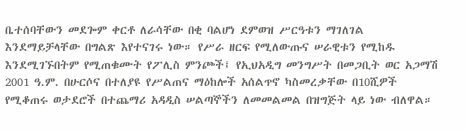ቤተሰባቸውን መደጐም ቀርቶ ለራሳቸው በቂ ባልሆነ ደምወዝ ሥርዓቱን ማገለገል እንደማይቻላቸው በግልጽ እየተናገሩ ነው። የሥራ ዘርፍ የሚለውጡና ሠራዊቱን የሚከዱ እንደሚገኙበትም የሚጠቁሙት የፖሊስ ምንጮች፤ የኢህአዲግ መንግሥት በመጋቢት ወር አጋማሽ 2001 ዓ.ም. በሁርሶና በተለያዩ የሥልጠና ማዕከሎች አሰልጥኖ ካስመረቃቸው በ10ሺዎች የሚቆጠሩ ወታደሮች በተጨማሪ አዳዲስ ሠልጣኞችን ለመመልመል በዝግጅት ላይ ነው ብለዋል።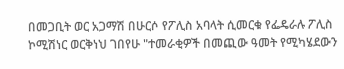በመጋቢት ወር አጋማሽ በሁርሶ የፖሊስ አባላት ሲመርቁ የፌዴራሉ ፖሊስ ኮሚሽነር ወርቅነህ ገበየሁ "ተመራቂዎች በመጪው ዓመት የሚካሄደውን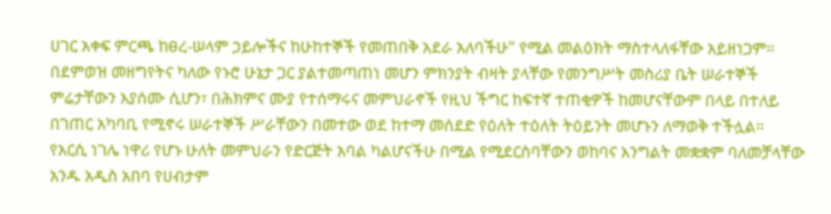ሀገር አቀፍ ምርጫ ከፀረ-ሠላም ኃይሎችና ከሁከተኞች የመጠበቅ አደራ አለባችሁ" የሚል መልዕክት ማስተላለፋቸው አይዘነጋም።
በደምወዝ መዘግየትና ካለው የኑሮ ሁኔታ ጋር ያልተመጣጠነ መሆን ምክንያት ብዛት ያላቸው የመንግሥት መስሪያ ቤት ሠራተኞች ምሬታቸውን እያሰሙ ሲሆን፣ በሕክምና ሙያ የተሰማሩና መምህራኖች የዚህ ችግር ከፍተኛ ተጠቂዎች ከመሆናቸውም በላይ በተለይ በገጠር አካባቢ የሚኖሩ ሠራተኞች ሥራቸውን በመተው ወደ ከተማ መሰደድ የዕለት ተዕለት ትዕይንት መሆኑን ለማወቅ ተችሏል።
የአርሲ ነገሌ ነዋሪ የሆኑ ሁለት መምህራን የድርጅት አባል ካልሆናችሁ በሚል የሚደርስባቸውን ወከባና እንግልት መቋቋም ባለመቻላቸው አንዱ አዲስ አበባ የሀብታም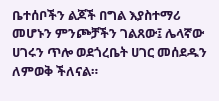ቤተሰቦችን ልጆች በግል እያስተማሪ መሆኑን ምንጮቻችን ገልጸው፤ ሌላኛው ሀገሩን ጥሎ ወደጎረቤት ሀገር መሰደዱን ለምወቅ ችለናል።